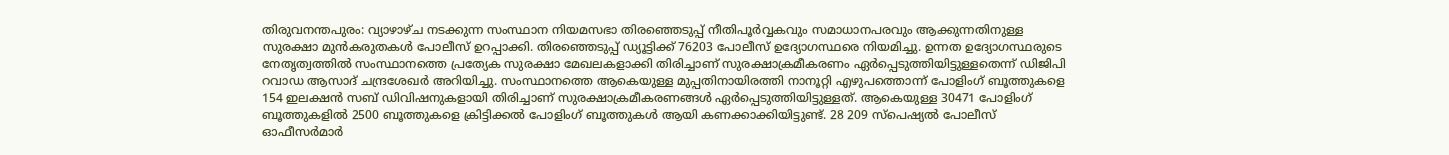തിരുവനന്തപുരം: വ്യാഴാഴ്ച നടക്കുന്ന സംസ്ഥാന നിയമസഭാ തിരഞ്ഞെടുപ്പ് നീതിപൂർവ്വകവും സമാധാനപരവും ആക്കുന്നതിനുള്ള സുരക്ഷാ മുൻകരുതകൾ പോലീസ് ഉറപ്പാക്കി. തിരഞ്ഞെടുപ്പ് ഡ്യൂട്ടിക്ക് 76203 പോലീസ് ഉദ്യോഗസ്ഥരെ നിയമിച്ചു. ഉന്നത ഉദ്യോഗസ്ഥരുടെ നേതൃത്വത്തിൽ സംസ്ഥാനത്തെ പ്രത്യേക സുരക്ഷാ മേഖലകളാക്കി തിരിച്ചാണ് സുരക്ഷാക്രമീകരണം ഏർപ്പെടുത്തിയിട്ടുള്ളതെന്ന് ഡിജിപി റവാഡ ആസാദ് ചന്ദ്രശേഖർ അറിയിച്ചു. സംസ്ഥാനത്തെ ആകെയുള്ള മുപ്പതിനായിരത്തി നാനൂറ്റി എഴുപത്തൊന്ന് പോളിംഗ് ബൂത്തുകളെ 154 ഇലക്ഷൻ സബ് ഡിവിഷനുകളായി തിരിച്ചാണ് സുരക്ഷാക്രമീകരണങ്ങൾ ഏർപ്പെടുത്തിയിട്ടുള്ളത്. ആകെയുള്ള 30471 പോളിംഗ് ബൂത്തുകളിൽ 2500 ബൂത്തുകളെ ക്രിട്ടിക്കൽ പോളിംഗ് ബൂത്തുകൾ ആയി കണക്കാക്കിയിട്ടുണ്ട്. 28 209 സ്പെഷ്യൽ പോലീസ് ഓഫീസർമാർ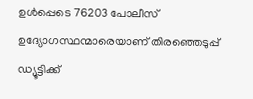ഉൾപ്പെടെ 76203 പോലീസ് ഉദ്യോഗസ്ഥന്മാരെയാണ് തിരഞ്ഞെടുപ്പ് ഡ്യൂട്ടിക്ക്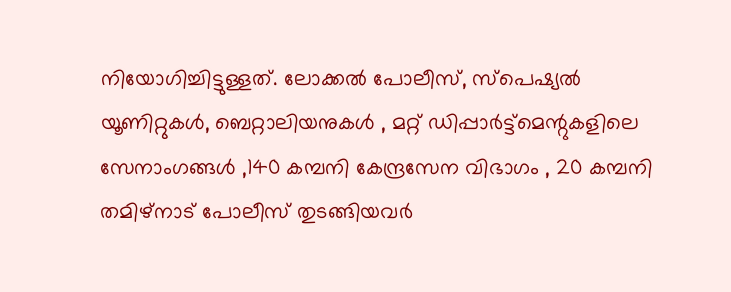നിയോഗിച്ചിട്ടുള്ളത്. ലോക്കൽ പോലീസ്, സ്പെഷ്യൽ യൂണിറ്റുകൾ, ബെറ്റാലിയനുകൾ , മറ്റ് ഡിപ്പാർട്ട്മെന്റുകളിലെ സേനാംഗങ്ങൾ ,140 കമ്പനി കേന്ദ്രസേന വിഭാഗം , 20 കമ്പനി തമിഴ്നാട് പോലീസ് തുടങ്ങിയവർ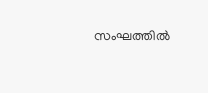സംഘത്തിൽ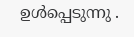ഉൾപ്പെടുന്നു .